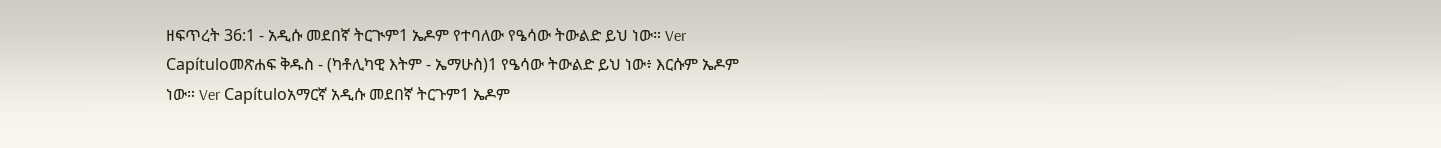ዘፍጥረት 36:1 - አዲሱ መደበኛ ትርጒም1 ኤዶም የተባለው የዔሳው ትውልድ ይህ ነው። Ver Capítuloመጽሐፍ ቅዱስ - (ካቶሊካዊ እትም - ኤማሁስ)1 የዔሳው ትውልድ ይህ ነው፥ እርሱም ኤዶም ነው። Ver Capítuloአማርኛ አዲሱ መደበኛ ትርጉም1 ኤዶም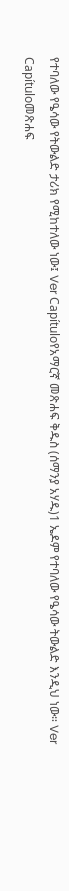የተባለው የዔሳው የትውልድ ታሪክ የሚከተለው ነው፤ Ver Capítuloየአማርኛ መጽሐፍ ቅዱስ (ሰማንያ አሃዱ)1 ኤዶም የተባለው የዔሳው ትውልድ እንዲህ ነው። Ver Capítuloመጽሐፍ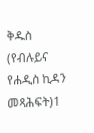ቅዱስ (የብሉይና የሐዲስ ኪዳን መጻሕፍት)1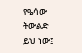የዔሳው ትውልድ ይህ ነው፤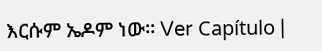እርሱም ኤዶም ነው። Ver Capítulo |